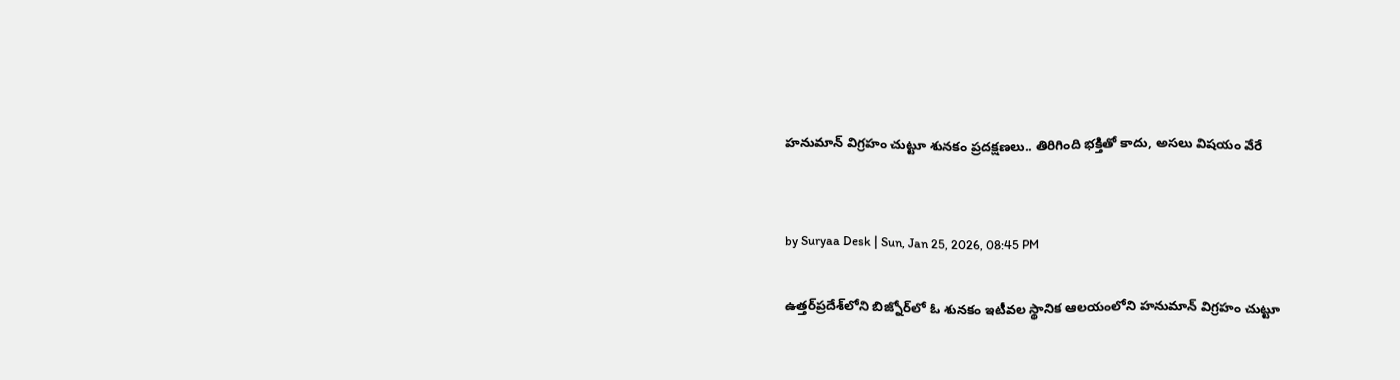హనుమాన్ విగ్రహం చుట్టూ శునకం ప్రదక్షణలు.. తిరిగింది భక్తితో కాదు, అసలు విషయం వేరే


by Suryaa Desk | Sun, Jan 25, 2026, 08:45 PM

ఉత్తర్‌ప్రదేశ్‌లోని బిజ్నోర్‌లో ఓ శునకం ఇటీవల స్థానిక ఆలయంలోని హనుమాన్ విగ్రహం చుట్టూ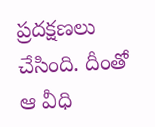ప్రదక్షణలు చేసింది. దీంతో ఆ వీధి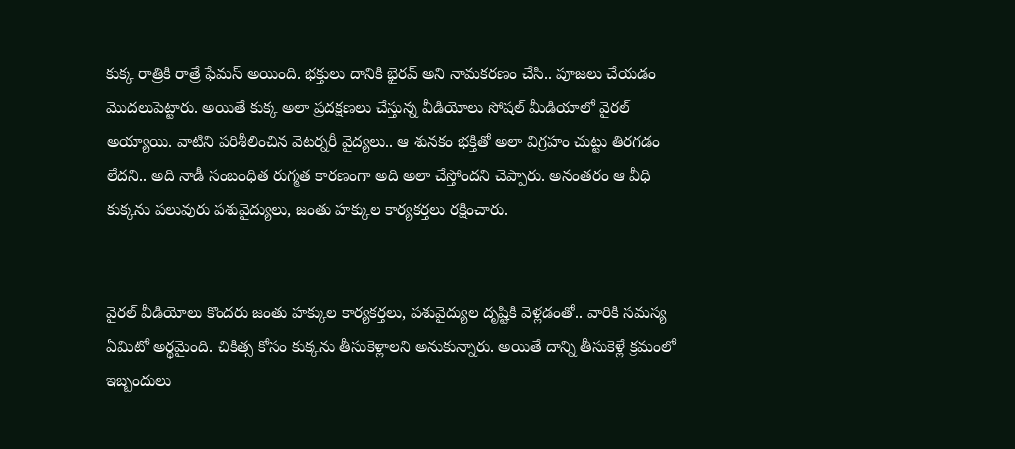కుక్క రాత్రికి రాత్రే ఫేమస్ అయింది. భక్తులు దానికి భైరవ్ అని నామకరణం చేసి.. పూజలు చేయడం మొదలుపెట్టారు. అయితే కుక్క అలా ప్రదక్షణలు చేస్తున్న వీడియోలు సోషల్ మీడియాలో వైరల్ అయ్యాయి. వాటిని పరిశీలించిన వెటర్నరీ వైద్యలు.. ఆ శునకం భక్తితో అలా విగ్రహం చుట్టు తిరగడం లేదని.. అది నాడీ సంబంధిత రుగ్మత కారణంగా అది అలా చేస్తోందని చెప్పారు. అనంతరం ఆ వీధి కుక్కను పలువురు పశువైద్యులు, జంతు హక్కుల కార్యకర్తలు రక్షించారు.


వైరల్ వీడియోలు కొందరు జంతు హక్కుల కార్యకర్తలు, పశువైద్యుల దృష్టికి వెళ్లడంతో.. వారికి సమస్య ఏమిటో అర్థమైంది. చికిత్స కోసం కుక్కను తీసుకెళ్లాలని అనుకున్నారు. అయితే దాన్ని తీసుకెళ్లే క్రమంలో ఇబ్బందులు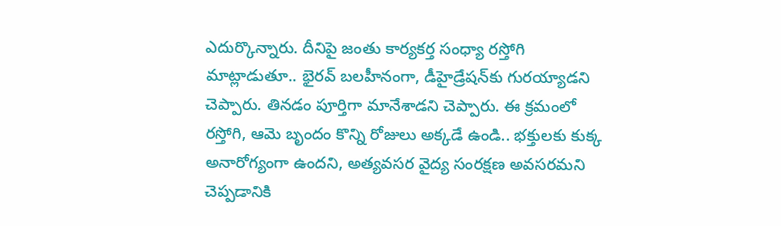ఎదుర్కొన్నారు. దీనిపై జంతు కార్యకర్త సంధ్యా రస్తోగి మాట్లాడుతూ.. భైరవ్ బలహీనంగా, డీహైడ్రేషన్‌కు గురయ్యాడని చెప్పారు. తినడం పూర్తిగా మానేశాడని చెప్పారు. ఈ క్రమంలో రస్తోగి, ఆమె బృందం కొన్ని రోజులు అక్కడే ఉండి.. భక్తులకు కుక్క అనారోగ్యంగా ఉందని, అత్యవసర వైద్య సంరక్షణ అవసరమని చెప్పడానికి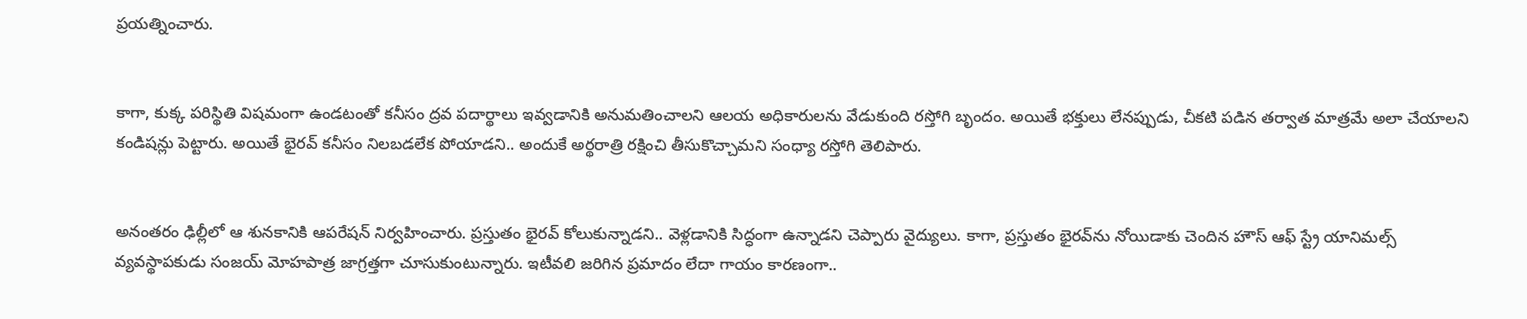ప్రయత్నించారు.


కాగా, కుక్క పరిస్థితి విషమంగా ఉండటంతో కనీసం ద్రవ పదార్థాలు ఇవ్వడానికి అనుమతించాలని ఆలయ అధికారులను వేడుకుంది రస్తోగి బృందం. అయితే భక్తులు లేనప్పుడు, చీకటి పడిన తర్వాత మాత్రమే అలా చేయాలని కండిషన్లు పెట్టారు. అయితే భైరవ్ కనీసం నిలబడలేక పోయాడని.. అందుకే అర్థరాత్రి రక్షించి తీసుకొచ్చామని సంధ్యా రస్తోగి తెలిపారు.


అనంతరం ఢిల్లీలో ఆ శునకానికి ఆపరేషన్ నిర్వహించారు. ప్రస్తుతం భైరవ్ కోలుకున్నాడని.. వెళ్లడానికి సిద్ధంగా ఉన్నాడని చెప్పారు వైద్యులు. కాగా, ప్రస్తుతం భైరవ్‌ను నోయిడాకు చెందిన హౌస్ ఆఫ్ స్ట్రే యానిమల్స్ వ్యవస్థాపకుడు సంజయ్ మోహపాత్ర జాగ్రత్తగా చూసుకుంటున్నారు. ఇటీవలి జరిగిన ప్రమాదం లేదా గాయం కారణంగా..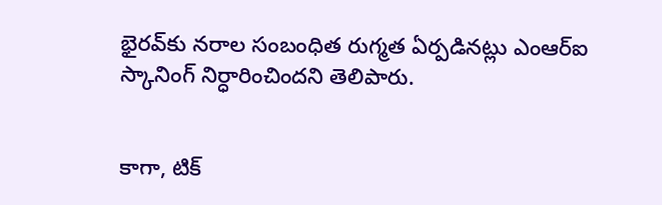భైరవ్‌కు నరాల సంబంధిత రుగ్మత ఏర్పడినట్లు ఎంఆర్ఐ స్కానింగ్ నిర్ధారించిందని తెలిపారు.


కాగా, టిక్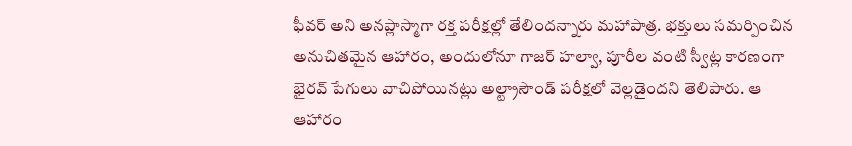ఫీవర్ అని అనప్లాస్మాగా రక్త పరీక్షల్లో తేలిందన్నారు మహాపాత్ర. భక్తులు సమర్పించిన అనుచితమైన ఆహారం, అందులోనూ గాజర్ హల్వా, పూరీల వంటి స్వీట్ల కారణంగా భైరవ్ పేగులు వాచిపోయినట్లు అల్ట్రాసౌండ్ పరీక్షలో వెల్లడైందని తెలిపారు. ఆ ఆహారం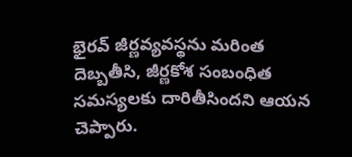భైరవ్ జీర్ణవ్యవస్థను మరింత దెబ్బతీసి, జీర్ణకోశ సంబంధిత సమస్యలకు దారితీసిందని ఆయన చెప్పారు.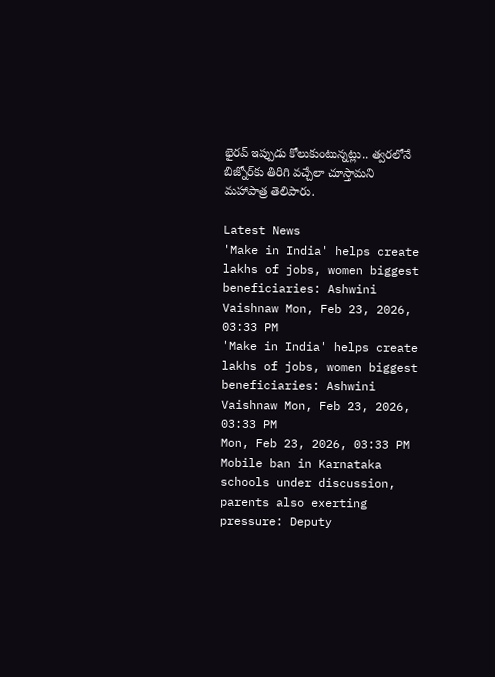భైరవ్ ఇప్పుడు కోలుకుంటున్నట్లు.. త్వరలోనే బిజ్నోర్‌కు తిరిగి వచ్చేలా చూస్తామని మహాపాత్ర తెలిపారు.

Latest News
'Make in India' helps create lakhs of jobs, women biggest beneficiaries: Ashwini Vaishnaw Mon, Feb 23, 2026, 03:33 PM
'Make in India' helps create lakhs of jobs, women biggest beneficiaries: Ashwini Vaishnaw Mon, Feb 23, 2026, 03:33 PM
Mon, Feb 23, 2026, 03:33 PM
Mobile ban in Karnataka schools under discussion, parents also exerting pressure: Deputy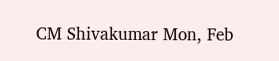CM Shivakumar Mon, Feb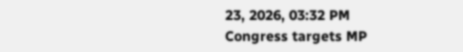23, 2026, 03:32 PM
Congress targets MP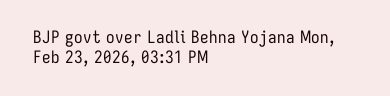BJP govt over Ladli Behna Yojana Mon, Feb 23, 2026, 03:31 PM